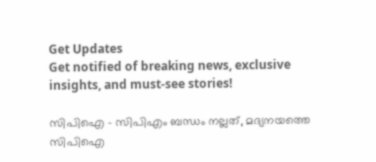Get Updates
Get notified of breaking news, exclusive insights, and must-see stories!

സിപിഐ - സിപിഎം ബന്ധം നല്ലത്, മദ്യനയത്തെ സിപിഐ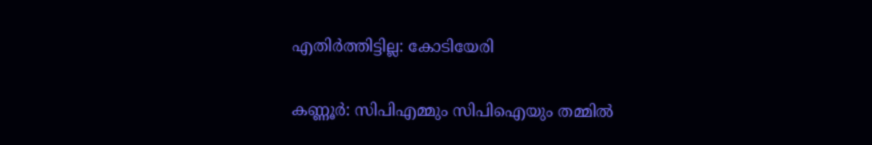എതിര്‍ത്തിട്ടില്ല: കോടിയേരി

കണ്ണൂര്‍: സിപിഎമ്മും സിപിഐയും തമ്മില്‍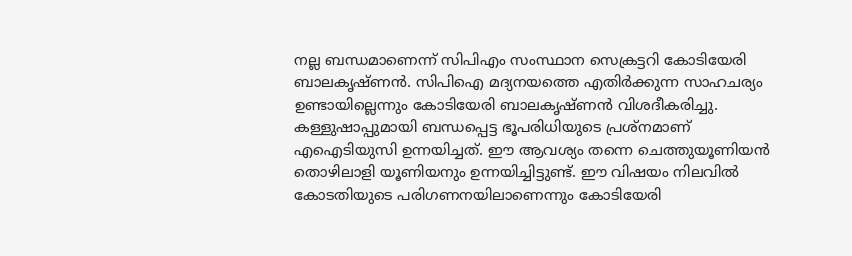നല്ല ബന്ധമാണെന്ന് സിപിഎം സംസ്ഥാന സെക്രട്ടറി കോടിയേരി ബാലകൃഷ്ണന്‍. സിപിഐ മദ്യനയത്തെ എതിര്‍ക്കുന്ന സാഹചര്യം ഉണ്ടായില്ലെന്നും കോടിയേരി ബാലകൃഷ്ണന്‍ വിശദീകരിച്ചു. കള്ളുഷാപ്പുമായി ബന്ധപ്പെട്ട ഭൂപരിധിയുടെ പ്രശ്‌നമാണ് എഐടിയുസി ഉന്നയിച്ചത്. ഈ ആവശ്യം തന്നെ ചെത്തുയൂണിയന്‍ തൊഴിലാളി യൂണിയനും ഉന്നയിച്ചിട്ടുണ്ട്. ഈ വിഷയം നിലവില്‍ കോടതിയുടെ പരിഗണനയിലാണെന്നും കോടിയേരി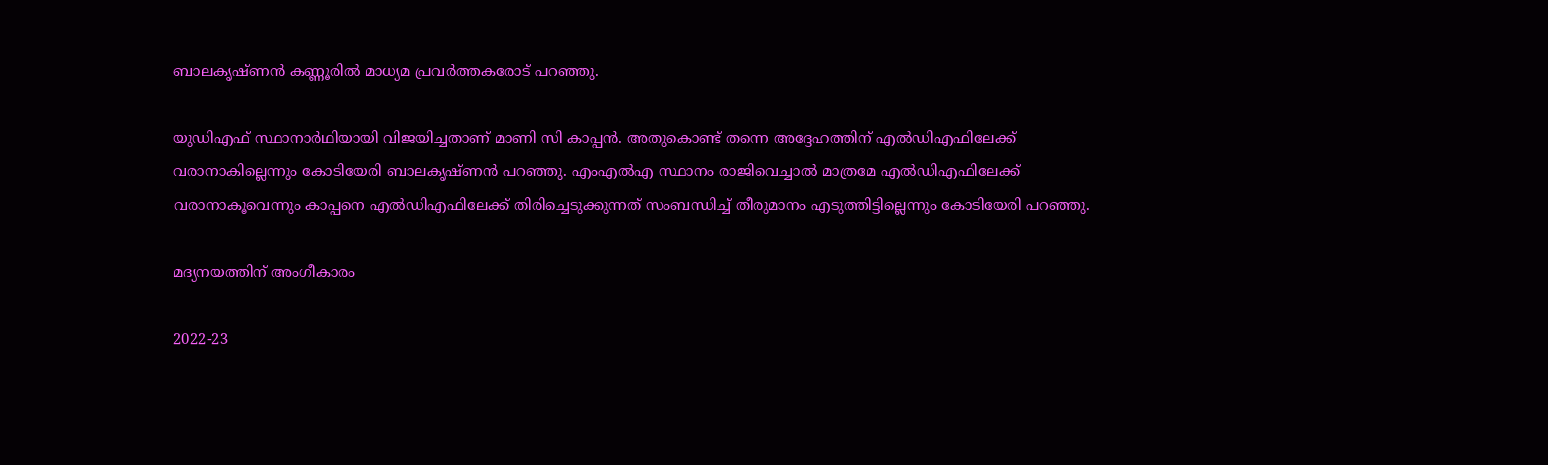ബാലകൃഷ്ണന്‍ കണ്ണൂരില്‍ മാധ്യമ പ്രവര്‍ത്തകരോട് പറഞ്ഞു.

യുഡിഎഫ് സ്ഥാനാര്‍ഥിയായി വിജയിച്ചതാണ് മാണി സി കാപ്പന്‍. അതുകൊണ്ട് തന്നെ അദ്ദേഹത്തിന് എല്‍ഡിഎഫിലേക്ക് വരാനാകില്ലെന്നും കോടിയേരി ബാലകൃഷ്ണന്‍ പറഞ്ഞു. എംഎല്‍എ സ്ഥാനം രാജിവെച്ചാല്‍ മാത്രമേ എല്‍ഡിഎഫിലേക്ക് വരാനാകൂവെന്നും കാപ്പനെ എല്‍ഡിഎഫിലേക്ക് തിരിച്ചെടുക്കുന്നത് സംബന്ധിച്ച് തീരുമാനം എടുത്തിട്ടില്ലെന്നും കോടിയേരി പറഞ്ഞു.

മദ്യനയത്തിന് അംഗീകാരം

2022-23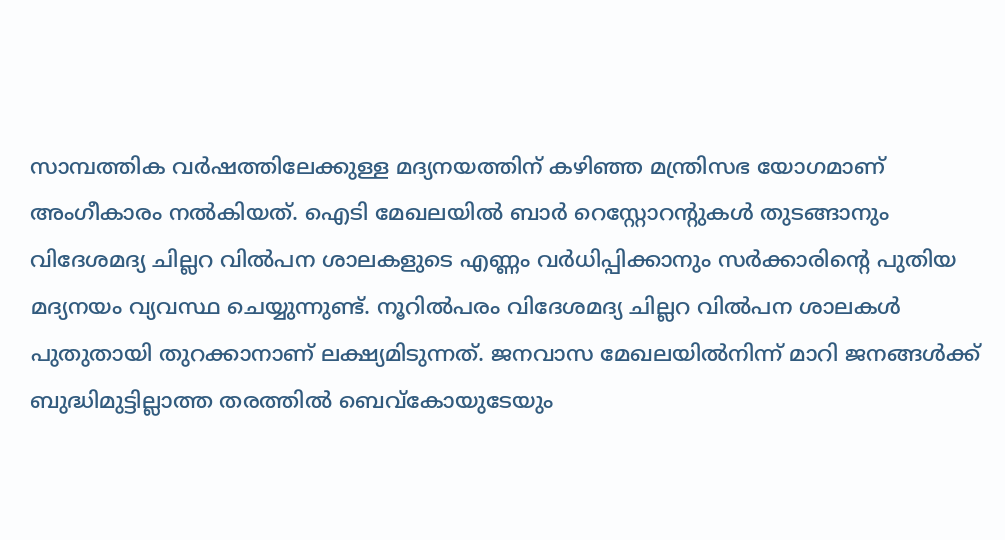സാമ്പത്തിക വര്‍ഷത്തിലേക്കുള്ള മദ്യനയത്തിന് കഴിഞ്ഞ മന്ത്രിസഭ യോഗമാണ് അംഗീകാരം നല്‍കിയത്. ഐടി മേഖലയില്‍ ബാര്‍ റെസ്റ്റോറന്റുകള്‍ തുടങ്ങാനും വിദേശമദ്യ ചില്ലറ വില്‍പന ശാലകളുടെ എണ്ണം വര്‍ധിപ്പിക്കാനും സര്‍ക്കാരിന്റെ പുതിയ മദ്യനയം വ്യവസ്ഥ ചെയ്യുന്നുണ്ട്. നൂറില്‍പരം വിദേശമദ്യ ചില്ലറ വില്‍പന ശാലകള്‍ പുതുതായി തുറക്കാനാണ് ലക്ഷ്യമിടുന്നത്. ജനവാസ മേഖലയില്‍നിന്ന് മാറി ജനങ്ങള്‍ക്ക് ബുദ്ധിമുട്ടില്ലാത്ത തരത്തില്‍ ബെവ്കോയുടേയും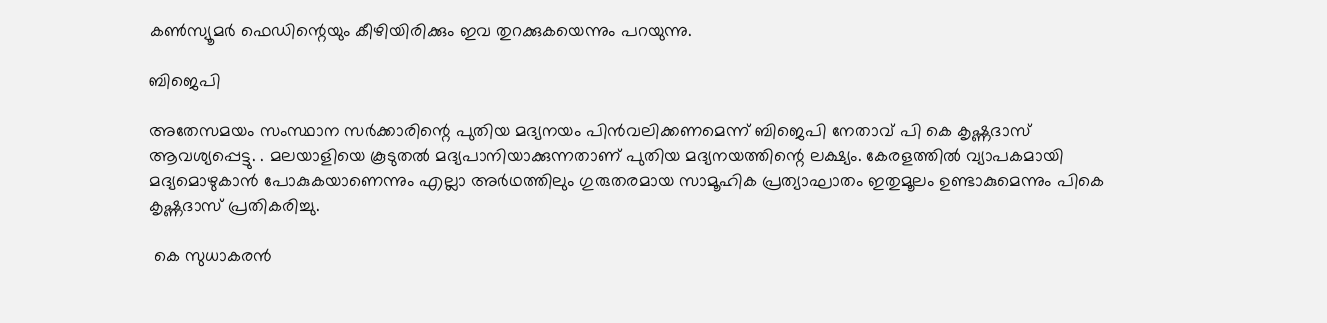കണ്‍സ്യൂമര്‍ ഫെഡിന്റെയും കീഴിയിരിക്കും ഇവ തുറക്കുകയെന്നും പറയുന്നു.

ബിജെപി

അതേസമയം സംസ്ഥാന സര്‍ക്കാരിന്റെ പുതിയ മദ്യനയം പിന്‍വലിക്കണമെന്ന് ബിജെപി നേതാവ് പി കെ കൃഷ്ണദാസ് ആവശ്യപ്പെട്ടു. . മലയാളിയെ കൂടുതല്‍ മദ്യപാനിയാക്കുന്നതാണ് പുതിയ മദ്യനയത്തിന്റെ ലക്ഷ്യം. കേരളത്തില്‍ വ്യാപകമായി മദ്യമൊഴുകാന്‍ പോകുകയാണെന്നും എല്ലാ അര്‍ഥത്തിലും ഗുരുതരമായ സാമൂഹിക പ്രത്യാഘാതം ഇതുമൂലം ഉണ്ടാകുമെന്നും പികെ കൃഷ്ണദാസ് പ്രതികരിച്ചു.

 കെ സുധാകരന്‍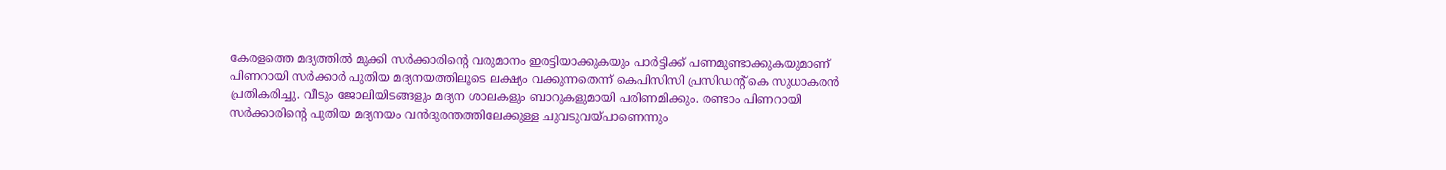കേരളത്തെ മദ്യത്തില്‍ മുക്കി സര്‍ക്കാരിന്റെ വരുമാനം ഇരട്ടിയാക്കുകയും പാര്‍ട്ടിക്ക് പണമുണ്ടാക്കുകയുമാണ് പിണറായി സര്‍ക്കാര്‍ പുതിയ മദ്യനയത്തിലൂടെ ലക്ഷ്യം വക്കുന്നതെന്ന് കെപിസിസി പ്രസിഡന്റ് കെ സുധാകരന്‍ പ്രതികരിച്ചു. വീടും ജോലിയിടങ്ങളും മദ്യന ശാലകളും ബാറുകളുമായി പരിണമിക്കും. രണ്ടാം പിണറായി സര്‍ക്കാരിന്റെ പുതിയ മദ്യനയം വന്‍ദുരന്തത്തിലേക്കുള്ള ചുവടുവയ്പാണെന്നും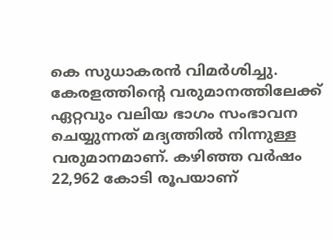കെ സുധാകരന്‍ വിമര്‍ശിച്ചു. കേരളത്തിന്റെ വരുമാനത്തിലേക്ക് ഏറ്റവും വലിയ ഭാഗം സംഭാവന ചെയ്യുന്നത് മദ്യത്തില്‍ നിന്നുള്ള വരുമാനമാണ്. കഴിഞ്ഞ വര്‍ഷം 22,962 കോടി രൂപയാണ്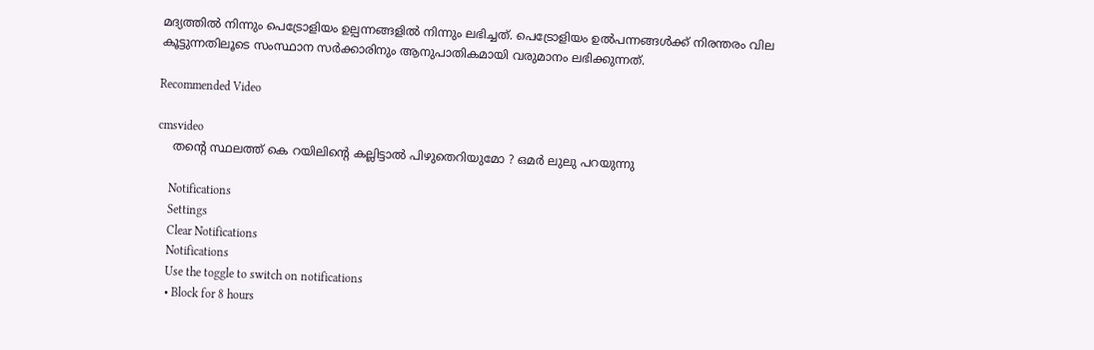മദ്യത്തില്‍ നിന്നും പെട്രോളിയം ഉല്പന്നങ്ങളില്‍ നിന്നും ലഭിച്ചത്. പെട്രോളിയം ഉല്‍പന്നങ്ങള്‍ക്ക് നിരന്തരം വില കൂട്ടുന്നതിലൂടെ സംസ്ഥാന സര്‍ക്കാരിനും ആനുപാതികമായി വരുമാനം ലഭിക്കുന്നത്.

Recommended Video

cmsvideo
    തന്റെ സ്ഥലത്ത് കെ റയിലിന്റെ കല്ലിട്ടാൽ പിഴുതെറിയുമോ ? ഒമർ ലുലു പറയുന്നു

    Notifications
    Settings
    Clear Notifications
    Notifications
    Use the toggle to switch on notifications
    • Block for 8 hours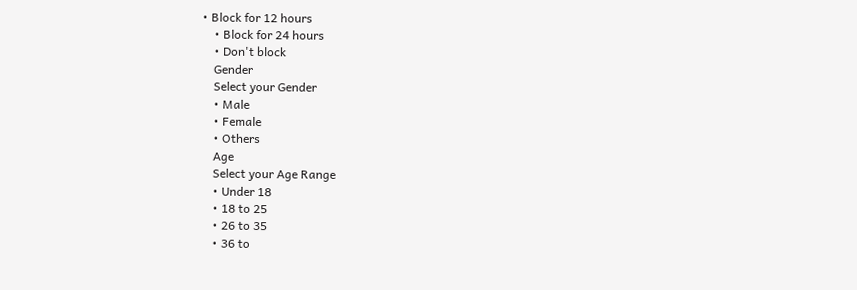• Block for 12 hours
    • Block for 24 hours
    • Don't block
    Gender
    Select your Gender
    • Male
    • Female
    • Others
    Age
    Select your Age Range
    • Under 18
    • 18 to 25
    • 26 to 35
    • 36 to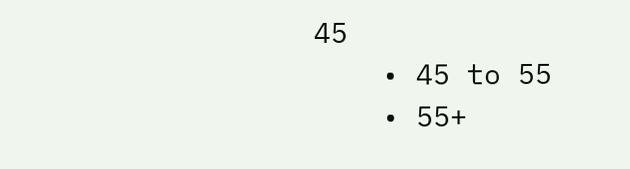45
    • 45 to 55
    • 55+